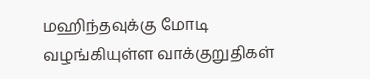மஹிந்தவுக்கு மோடி வழங்கியுள்ள வாக்குறுதிகள்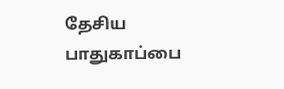தேசிய பாதுகாப்பை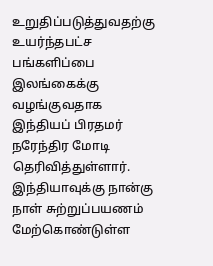உறுதிப்படுத்துவதற்கு உயர்ந்தபட்ச பங்களிப்பை இலங்கைக்கு வழங்குவதாக இந்தியப் பிரதமர் நரேந்திர மோடி தெரிவித்துள்ளார்.
இந்தியாவுக்கு நான்கு நாள் சுற்றுப்பயணம் மேற்கொண்டுள்ள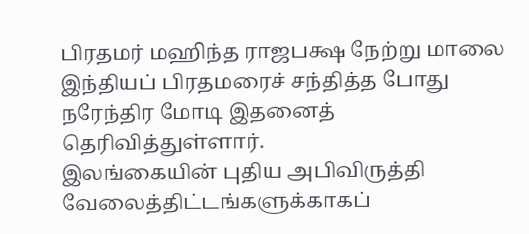பிரதமர் மஹிந்த ராஜபக்ஷ நேற்று மாலை இந்தியப் பிரதமரைச் சந்தித்த போது நரேந்திர மோடி இதனைத் தெரிவித்துள்ளார்.
இலங்கையின் புதிய அபிவிருத்தி வேலைத்திட்டங்களுக்காகப்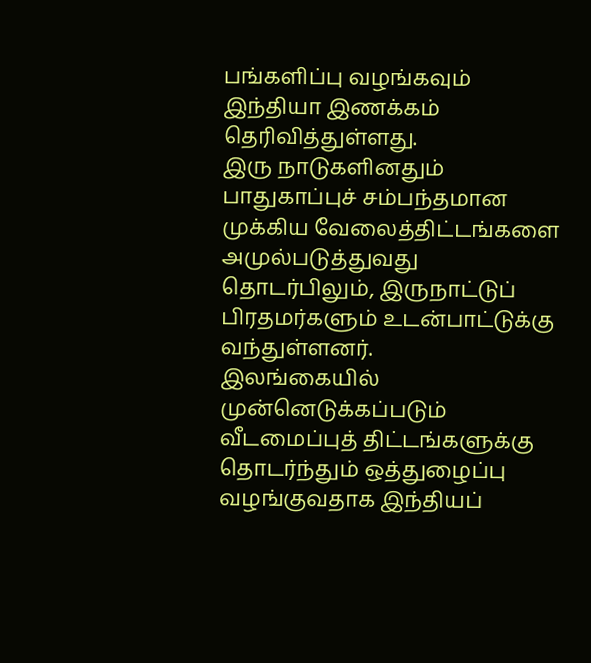பங்களிப்பு வழங்கவும் இந்தியா இணக்கம் தெரிவித்துள்ளது.
இரு நாடுகளினதும் பாதுகாப்புச் சம்பந்தமான முக்கிய வேலைத்திட்டங்களை அமுல்படுத்துவது தொடர்பிலும், இருநாட்டுப் பிரதமர்களும் உடன்பாட்டுக்கு வந்துள்ளனர்.
இலங்கையில் முன்னெடுக்கப்படும் வீடமைப்புத் திட்டங்களுக்கு தொடர்ந்தும் ஒத்துழைப்பு வழங்குவதாக இந்தியப்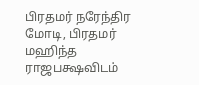பிரதமர் நரேந்திர மோடி, பிரதமர் மஹிந்த ராஜபக்ஷவிடம்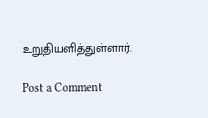உறுதியளித்துள்ளார்.

Post a Comment